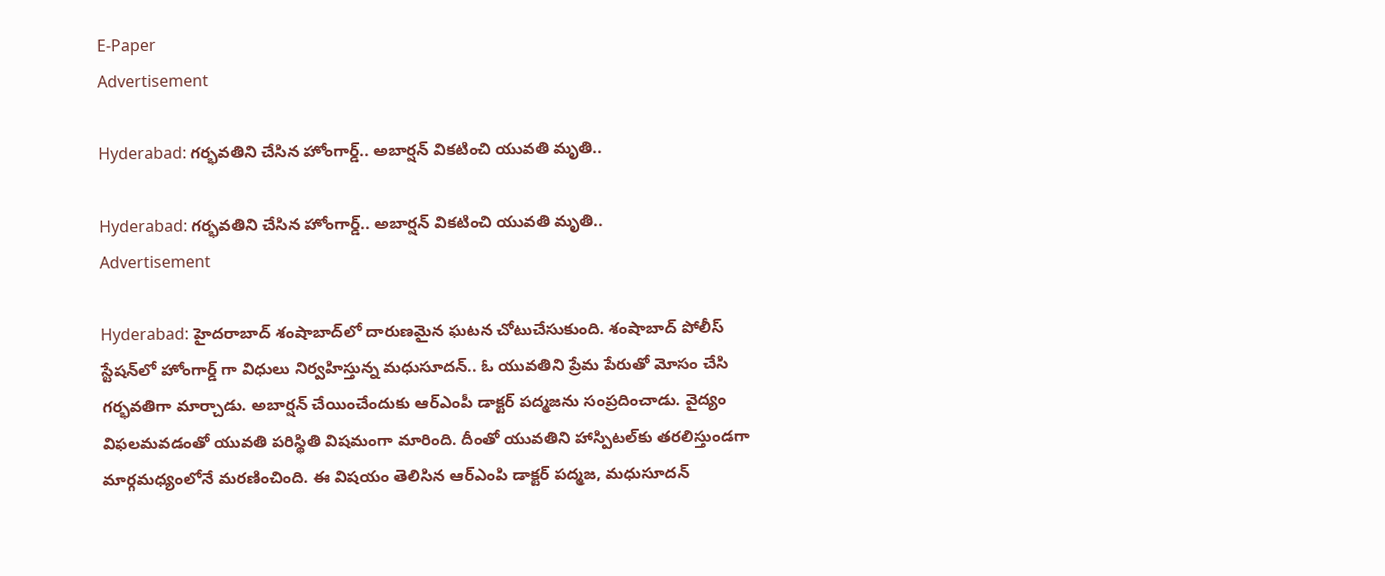E-Paper
Advertisement

Hyderabad: గర్భవతిని చేసిన హోంగార్డ్.. అబార్షన్ వికటించి యువతి మృతి..

Hyderabad: గర్భవతిని చేసిన హోంగార్డ్.. అబార్షన్ వికటించి యువతి మృతి..
Advertisement

Hyderabad: హైదరాబాద్ శంషాబాద్‌లో దారుణమైన ఘటన చోటుచేసుకుంది. శంషాబాద్ పోలీస్ స్టేషన్‌లో హోంగార్డ్ గా విధులు నిర్వహిస్తున్న మధుసూదన్.. ఓ యువతిని ప్రేమ పేరుతో మోసం చేసి గర్భవతిగా మార్చాడు. అబార్షన్ చేయించేందుకు ఆర్ఎంపీ డాక్టర్ పద్మజను సంప్రదించాడు. వైద్యం విఫలమవడంతో యువతి పరిస్థితి విషమంగా మారింది. దీంతో యువతిని హాస్పిటల్‌కు తరలిస్తుండగా మార్గమధ్యంలోనే మరణించింది. ఈ విషయం తెలిసిన ఆర్ఎంపి డాక్టర్ పద్మజ, మధుసూదన్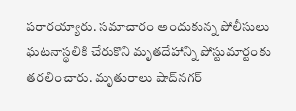పరారయ్యారు. సమాచారం అందుకున్న పోలీసులు ఘటనాస్థలికి చేరుకొని మృతదేహాన్ని పోస్టుమార్టంకు తరలించారు. మృతురాలు షాద్‌నగర్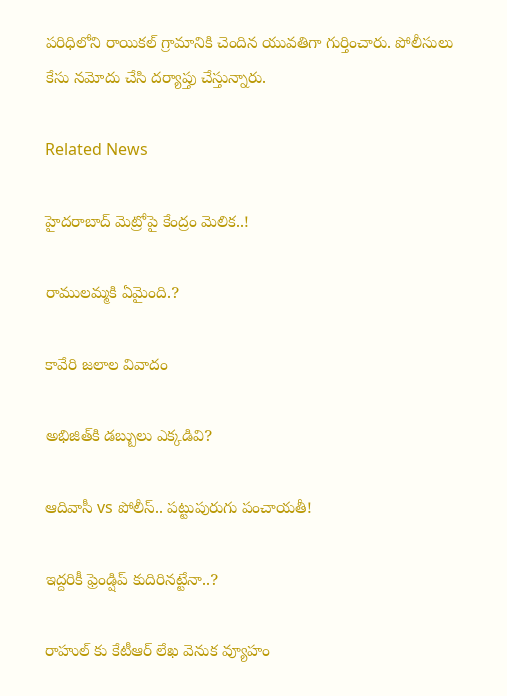పరిధిలోని రాయికల్ గ్రామానికి చెందిన యువతిగా గుర్తించారు. పోలీసులు కేసు నమోదు చేసి దర్యాప్తు చేస్తున్నారు.

Related News

హైదరాబాద్ మెట్రోపై కేంద్రం మెలిక..!

రాములమ్మకి ఏమైంది.?

కావేరి జలాల వివాదం

అభిజిత్‌కి డబ్బులు ఎక్కడివి?

ఆదివాసీ vs పోలీస్.. పట్టుపురుగు పంచాయతీ!

ఇద్దరికీ ఫ్రెండ్షిప్ కుదిరినట్టేనా..?

రాహుల్ కు కేటీఆర్ లేఖ వెనుక వ్యూహం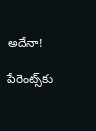అదేనా!

పేరెంట్స్‌కు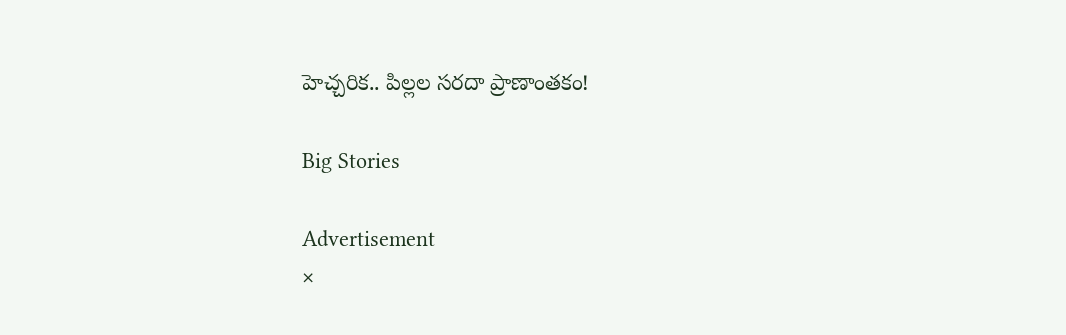హెచ్చరిక.. పిల్లల సరదా ప్రాణాంతకం!

Big Stories

Advertisement
×